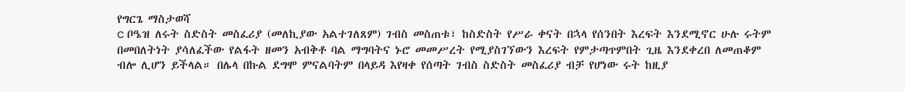የግርጌ ማስታወሻ
c ቦዔዝ ለሩት ስድስት መስፈሪያ (መለኪያው አልተገለጸም) ገብስ መስጠቱ፣ ከስድስት የሥራ ቀናት በኋላ የሰንበት እረፍት እንደሚኖር ሁሉ ሩትም በመበለትነት ያሳለፈችው የልፋት ዘመን አብቅቶ ባል ማግባትና ኑሮ መመሥረት የሚያስገኘውን እረፍት የምታጣጥምበት ጊዜ እንደቀረበ ለመጠቆም ብሎ ሊሆን ይችላል። በሌላ በኩል ደግሞ ምናልባትም በላይዳ እየዛቀ የሰጣት ገብስ ስድስት መስፈሪያ ብቻ የሆነው ሩት ከዚያ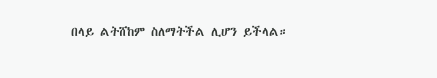በላይ ልትሸከም ስለማትችል ሊሆን ይችላል።